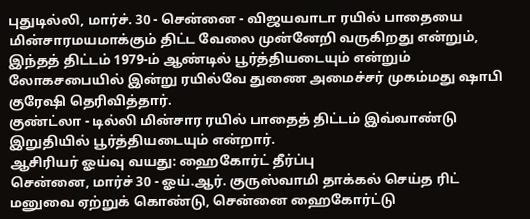புதுடில்லி, மார்ச். 30 - சென்னை - விஜயவாடா ரயில் பாதையை மின்சாரமயமாக்கும் திட்ட வேலை முன்னேறி வருகிறது என்றும், இந்தத் திட்டம் 1979-ம் ஆண்டில் பூர்த்தியடையும் என்றும் லோகசபையில் இன்று ரயில்வே துணை அமைச்சர் முகம்மது ஷாபி குரேஷி தெரிவித்தார்.
குண்ட்லா - டில்லி மின்சார ரயில் பாதைத் திட்டம் இவ்வாண்டு இறுதியில் பூர்த்தியடையும் என்றார்.
ஆசிரியர் ஓய்வு வயது: ஹைகோர்ட் தீர்ப்பு
சென்னை, மார்ச் 30 - ஓய்.ஆர். குருஸ்வாமி தாக்கல் செய்த ரிட் மனுவை ஏற்றுக் கொண்டு, சென்னை ஹைகோர்ட்டு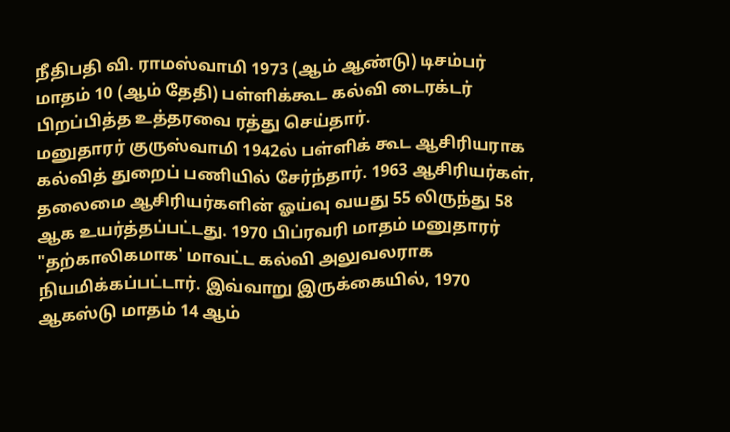நீதிபதி வி. ராமஸ்வாமி 1973 (ஆம் ஆண்டு) டிசம்பர் மாதம் 10 (ஆம் தேதி) பள்ளிக்கூட கல்வி டைரக்டர் பிறப்பித்த உத்தரவை ரத்து செய்தார்.
மனுதாரர் குருஸ்வாமி 1942ல் பள்ளிக் கூட ஆசிரியராக கல்வித் துறைப் பணியில் சேர்ந்தார். 1963 ஆசிரியர்கள், தலைமை ஆசிரியர்களின் ஓய்வு வயது 55 லிருந்து 58 ஆக உயர்த்தப்பட்டது. 1970 பிப்ரவரி மாதம் மனுதாரர் "தற்காலிகமாக' மாவட்ட கல்வி அலுவலராக நியமிக்கப்பட்டார். இவ்வாறு இருக்கையில், 1970 ஆகஸ்டு மாதம் 14 ஆம்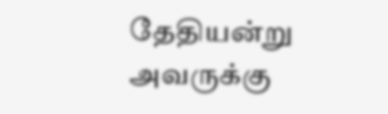தேதியன்று அவருக்கு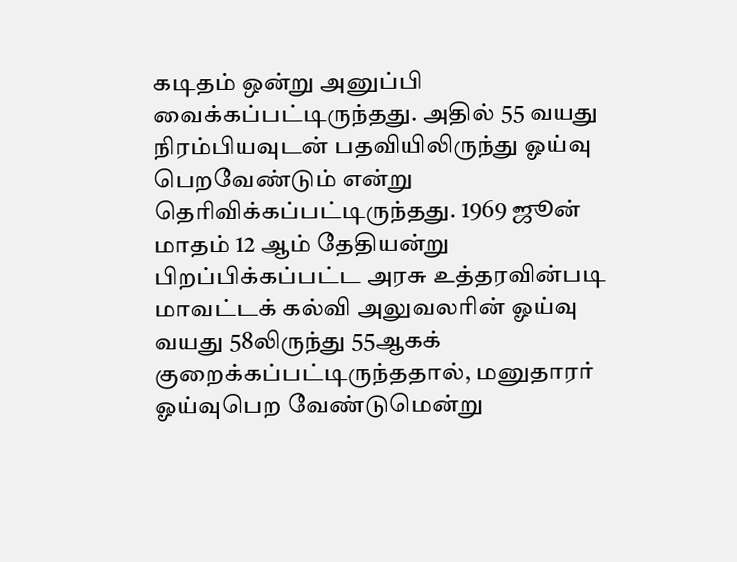கடிதம் ஒன்று அனுப்பி வைக்கப்பட்டிருந்தது. அதில் 55 வயது நிரம்பியவுடன் பதவியிலிருந்து ஓய்வு பெறவேண்டும் என்று தெரிவிக்கப்பட்டிருந்தது. 1969 ஜூன் மாதம் 12 ஆம் தேதியன்று பிறப்பிக்கப்பட்ட அரசு உத்தரவின்படி மாவட்டக் கல்வி அலுவலரின் ஓய்வு வயது 58லிருந்து 55ஆகக் குறைக்கப்பட்டிருந்ததால், மனுதாரர் ஓய்வுபெற வேண்டுமென்று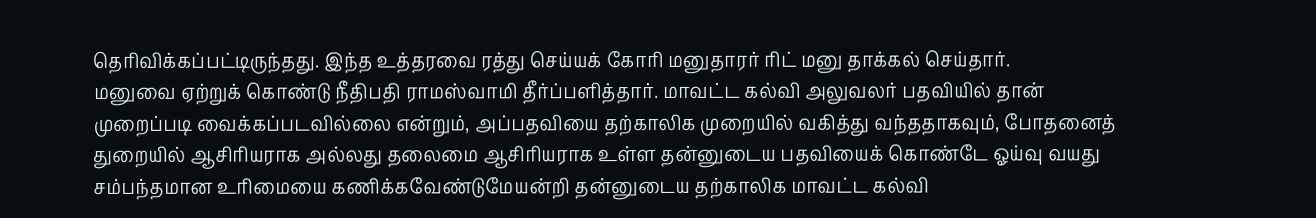தெரிவிக்கப்பட்டிருந்தது. இந்த உத்தரவை ரத்து செய்யக் கோரி மனுதாரர் ரிட் மனு தாக்கல் செய்தார்.
மனுவை ஏற்றுக் கொண்டு நீதிபதி ராமஸ்வாமி தீர்ப்பளித்தார். மாவட்ட கல்வி அலுவலர் பதவியில் தான் முறைப்படி வைக்கப்படவில்லை என்றும், அப்பதவியை தற்காலிக முறையில் வகித்து வந்ததாகவும், போதனைத் துறையில் ஆசிரியராக அல்லது தலைமை ஆசிரியராக உள்ள தன்னுடைய பதவியைக் கொண்டே ஓய்வு வயது சம்பந்தமான உரிமையை கணிக்கவேண்டுமேயன்றி தன்னுடைய தற்காலிக மாவட்ட கல்வி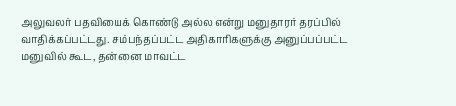அலுவலர் பதவியைக் கொண்டு அல்ல என்று மனுதாரர் தரப்பில் வாதிக்கப்பட்டது. சம்பந்தப்பட்ட அதிகாரிகளுக்கு அனுப்பப்பட்ட மனுவில் கூட, தன்னை மாவட்ட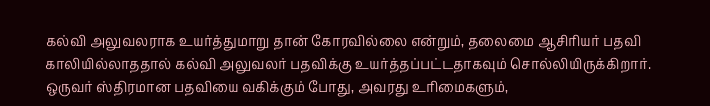கல்வி அலுவலராக உயர்த்துமாறு தான் கோரவில்லை என்றும், தலைமை ஆசிரியர் பதவி காலியில்லாததால் கல்வி அலுவலர் பதவிக்கு உயர்த்தப்பட்டதாகவும் சொல்லியிருக்கிறார்.
ஒருவர் ஸ்திரமான பதவியை வகிக்கும் போது, அவரது உரிமைகளும்,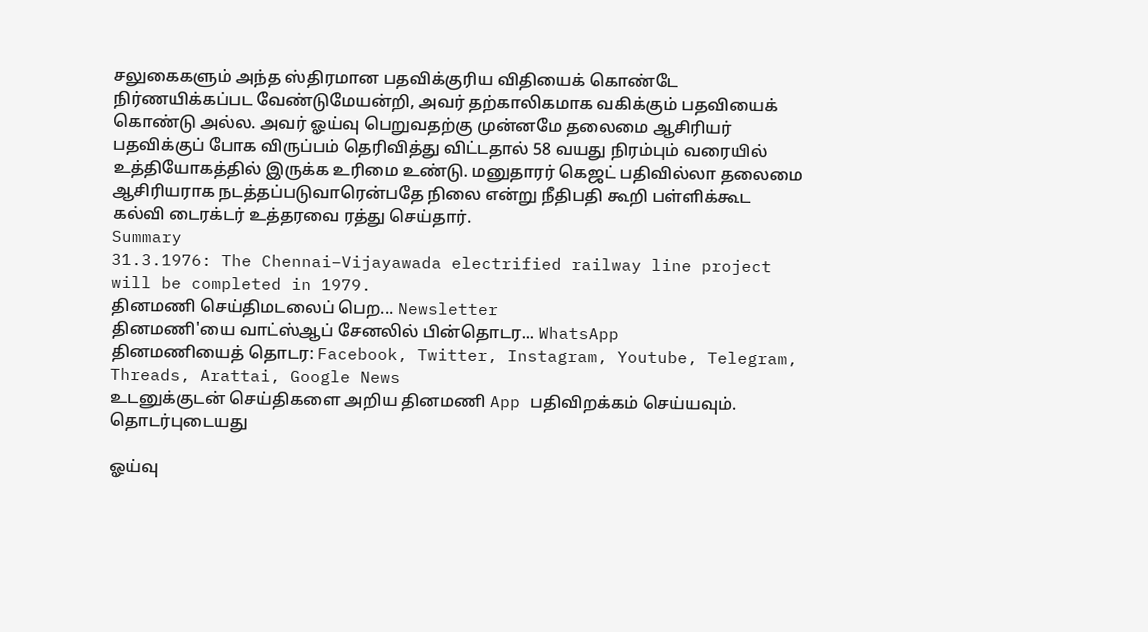சலுகைகளும் அந்த ஸ்திரமான பதவிக்குரிய விதியைக் கொண்டே நிர்ணயிக்கப்பட வேண்டுமேயன்றி, அவர் தற்காலிகமாக வகிக்கும் பதவியைக் கொண்டு அல்ல. அவர் ஓய்வு பெறுவதற்கு முன்னமே தலைமை ஆசிரியர் பதவிக்குப் போக விருப்பம் தெரிவித்து விட்டதால் 58 வயது நிரம்பும் வரையில் உத்தியோகத்தில் இருக்க உரிமை உண்டு. மனுதாரர் கெஜட் பதிவில்லா தலைமை ஆசிரியராக நடத்தப்படுவாரென்பதே நிலை என்று நீதிபதி கூறி பள்ளிக்கூட கல்வி டைரக்டர் உத்தரவை ரத்து செய்தார்.
Summary
31.3.1976: The Chennai–Vijayawada electrified railway line project will be completed in 1979.
தினமணி செய்திமடலைப் பெற... Newsletter
தினமணி'யை வாட்ஸ்ஆப் சேனலில் பின்தொடர... WhatsApp
தினமணியைத் தொடர: Facebook, Twitter, Instagram, Youtube, Telegram, Threads, Arattai, Google News
உடனுக்குடன் செய்திகளை அறிய தினமணி App பதிவிறக்கம் செய்யவும்.
தொடர்புடையது

ஓய்வு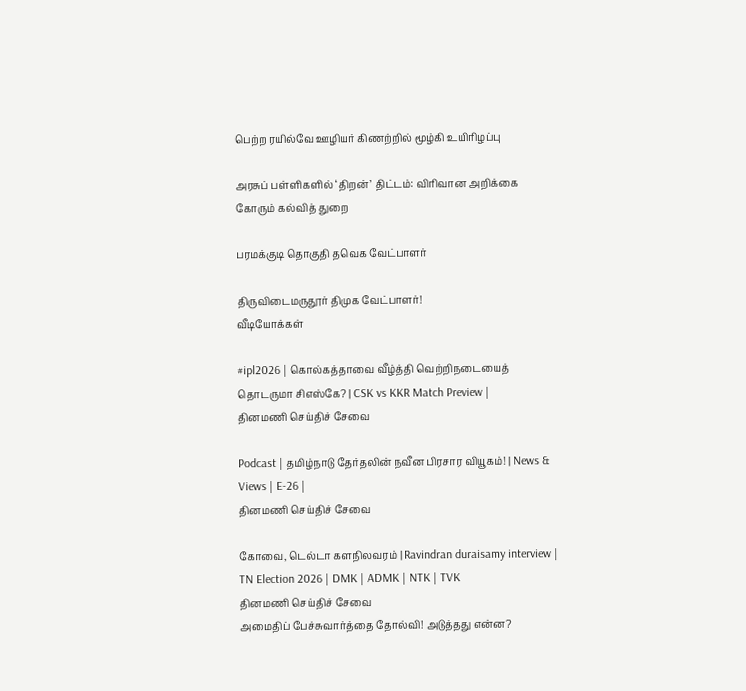பெற்ற ரயில்வே ஊழியர் கிணற்றில் மூழ்கி உயிரிழப்பு

அரசுப் பள்ளிகளில் ‘திறன்’ திட்டம்: விரிவான அறிக்கை கோரும் கல்வித் துறை

பரமக்குடி தொகுதி தவெக வேட்பாளர்

திருவிடைமருதூர் திமுக வேட்பாளர்!
வீடியோக்கள்

#ipl2026 | கொல்கத்தாவை வீழ்த்தி வெற்றிநடையைத் தொடருமா சிஎஸ்கே? | CSK vs KKR Match Preview |
தினமணி செய்திச் சேவை

Podcast | தமிழ்நாடு தேர்தலின் நவீன பிரசார வியூகம்! | News & Views | E-26 |
தினமணி செய்திச் சேவை

கோவை, டெல்டா களநிலவரம் | Ravindran duraisamy interview | TN Election 2026 | DMK | ADMK | NTK | TVK
தினமணி செய்திச் சேவை
அமைதிப் பேச்சுவார்த்தை தோல்வி! அடுத்தது என்ன?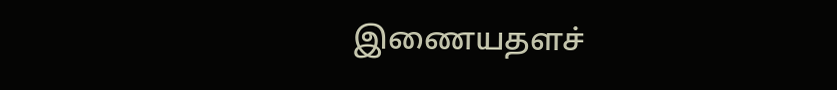இணையதளச்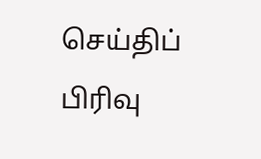செய்திப் பிரிவு